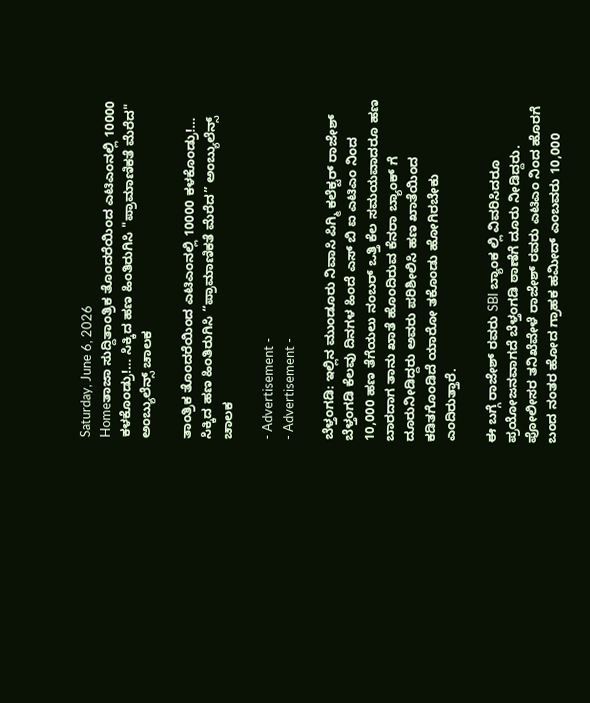Saturday, June 6, 2026
Homeತಾಜಾ ಸುದ್ದಿತಾಂತ್ರಿಕ ತೊಂದರೆಯಿಂದ ಎಟಿಎಂನಲ್ಲಿ 10000 ಕಳಕೊಂಡ್ರು!… ಸಿಕ್ಕಿದ ಹಣ ಹಿಂತಿರುಗಿಸಿ "ಪ್ರಾಮಾಣಿಕತೆ ಮೆರೆದ" ಅಂಬ್ಯುಲೆನ್ಸ್ ಚಾಲಕ

ತಾಂತ್ರಿಕ ತೊಂದರೆಯಿಂದ ಎಟಿಎಂನಲ್ಲಿ 10000 ಕಳಕೊಂಡ್ರು!… ಸಿಕ್ಕಿದ ಹಣ ಹಿಂತಿರುಗಿಸಿ “ಪ್ರಾಮಾಣಿಕತೆ ಮೆರೆದ” ಅಂಬ್ಯುಲೆನ್ಸ್ ಚಾಲಕ

- Advertisement -
- Advertisement -

ಬೆಳ್ತಂಗಡಿ: ಇಲ್ಲಿನ ಮುಂಡೂರು ನಿವಾಸಿ ಪಿಗ್ಮಿ ಕಲೆಕ್ಟರ್ ರಾಜೇಶ್ ಬೆಳ್ತಂಗಡಿ ಕೆಲವು ದಿನಗಳ ಹಿಂದೆ ಎಸ್ ಬಿ ಐ ಎಟಿಎಂ ನಿಂದ 10,000 ಹಣ ತೆಗೆಯಲು ನಂಬರ್ ಒತ್ತಿ ಕೆಲ ಸಮಯವಾದರೂ ಹಣ ಬಾರದಾಗ ತಾನು ಖಾತೆ ಹೊಂದಿರುವ ಕೆನರಾ ಬ್ಯಾಂಕ್ ಗೆ ದೂರುನೀಡಿದ್ದರು ಅವರು ಪರಿಶೀಲಿಸಿ ಹಣ ಖಾತೆಯಿಂದ ಕಡಿತಗೊಂಡಿದೆ ಯಾರೋ ತಕೊಂಡು ಹೋಗಿರಬೇಕು ಎಂದಿರುತ್ತಾರೆ.

ಈ ಬಗ್ಗೆ‌ ರಾಜೇಶ್ ರವರು SBI ಬ್ಯಾಂಕ ಲ್ಲಿ ವಿವರಿಸಿದರೂ ಪ್ರಯೋಜನವಾಗದೆ ಬೆಳ್ತಂಗಡಿ ಠಾಣೆಗೆ ದೂರು ನೀಡಿದ್ದರು. ಪೋಲೀಸರ ತನಿಖೆವೇಳೆ ರಾಜೇಶ್ ರವರು ಎಟಿಎಂ ನಿಂದ ಹೊರಗೆ ಬಂದ ನಂತರ ಹೋದ ಗ್ರಾಹಕ ಹಮೀದ್ ಎಂಬವರು 10,000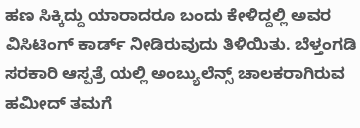ಹಣ ಸಿಕ್ಕಿದ್ದು ಯಾರಾದರೂ ಬಂದು ಕೇಳಿದ್ದಲ್ಲಿ ಅವರ ವಿಸಿಟಿಂಗ್ ಕಾರ್ಡ್ ನೀಡಿರುವುದು ತಿಳಿಯಿತು. ಬೆಳ್ತಂಗಡಿ ಸರಕಾರಿ ಆಸ್ಪತ್ರೆ ಯಲ್ಲಿ ಅಂಬ್ಯುಲೆನ್ಸ್ ಚಾಲಕರಾಗಿರುವ ಹಮೀದ್ ತಮಗೆ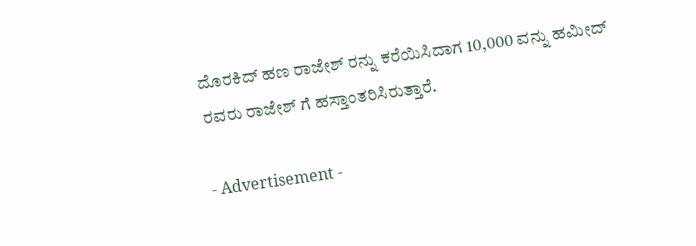ದೊರಕಿದ್ ಹಣ ರಾಜೇಶ್ ರನ್ನು ಕರೆಯಿಸಿದಾಗ 10,000 ವನ್ನು ಹಮೀದ್ ರವರು ರಾಜೇಶ್ ಗೆ ಹಸ್ತಾಂತರಿಸಿರುತ್ತಾರೆ.

- Advertisement -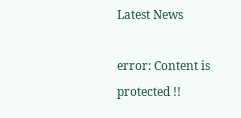Latest News

error: Content is protected !!